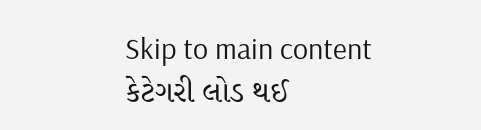Skip to main content
કેટેગરી લોડ થઈ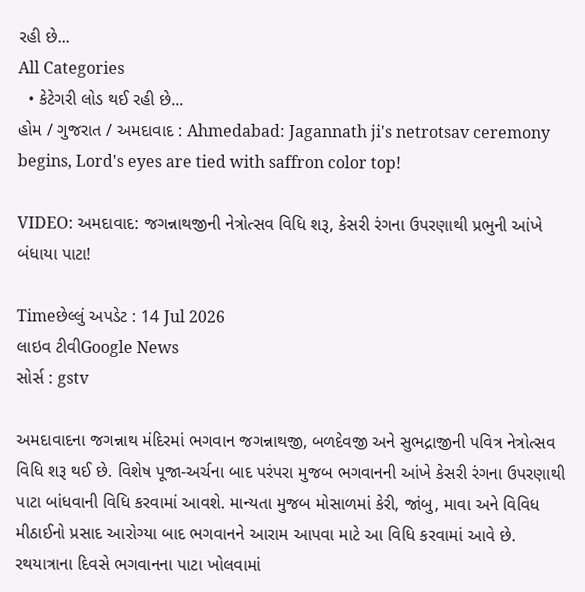રહી છે...
All Categories
  • કેટેગરી લોડ થઈ રહી છે...
હોમ / ગુજરાત / અમદાવાદ : Ahmedabad: Jagannath ji's netrotsav ceremony begins, Lord's eyes are tied with saffron color top!

VIDEO: અમદાવાદ: જગન્નાથજીની નેત્રોત્સવ વિધિ શરૂ, કેસરી રંગના ઉપરણાથી પ્રભુની આંખે બંધાયા પાટા!

Timeછેલ્લું અપડેટ : 14 Jul 2026
લાઇવ ટીવીGoogle News
સોર્સ : gstv

અમદાવાદના જગન્નાથ મંદિરમાં ભગવાન જગન્નાથજી, બળદેવજી અને સુભદ્રાજીની પવિત્ર નેત્રોત્સવ વિધિ શરૂ થઈ છે. વિશેષ પૂજા-અર્ચના બાદ પરંપરા મુજબ ભગવાનની આંખે કેસરી રંગના ઉપરણાથી પાટા બાંધવાની વિધિ કરવામાં આવશે. માન્યતા મુજબ મોસાળમાં કેરી, જાંબુ, માવા અને વિવિધ મીઠાઈનો પ્રસાદ આરોગ્યા બાદ ભગવાનને આરામ આપવા માટે આ વિધિ કરવામાં આવે છે. રથયાત્રાના દિવસે ભગવાનના પાટા ખોલવામાં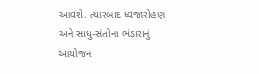આવશે. ત્યારબાદ ધ્વજારોહણ અને સાધુ-સંતોના ભંડારાનું આયોજન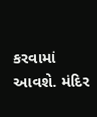કરવામાં આવશે. મંદિર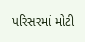પરિસરમાં મોટી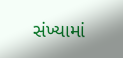સંખ્યામાં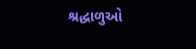શ્રદ્ધાળુઓ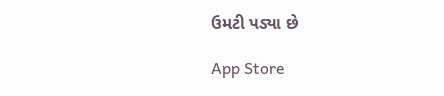ઉમટી પડ્યા છે

App Store